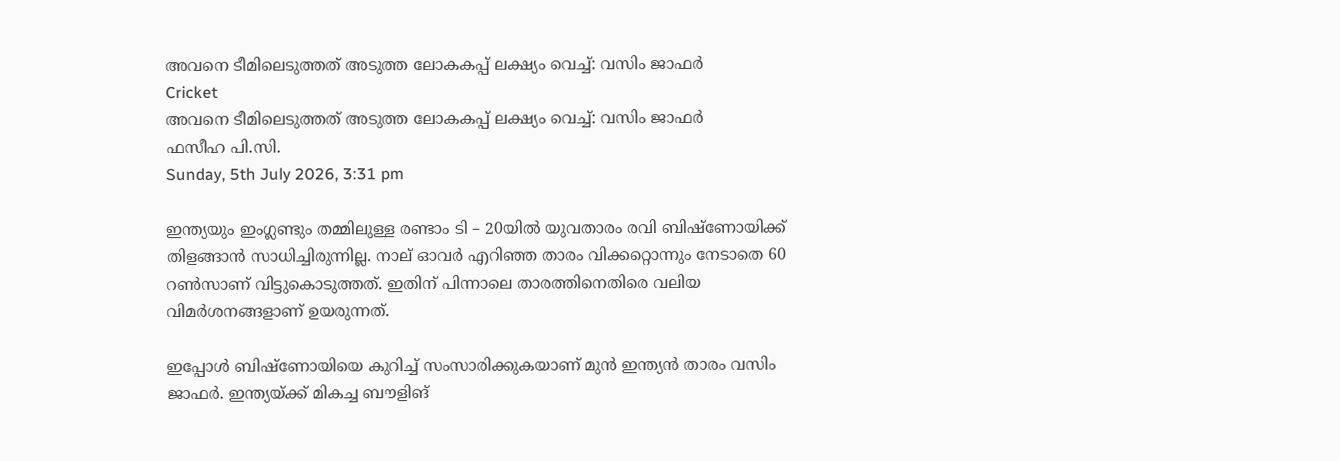അവനെ ടീമിലെടുത്തത് അടുത്ത ലോകകപ്പ് ലക്ഷ്യം വെച്ച്: വസിം ജാഫര്‍
Cricket
അവനെ ടീമിലെടുത്തത് അടുത്ത ലോകകപ്പ് ലക്ഷ്യം വെച്ച്: വസിം ജാഫര്‍
ഫസീഹ പി.സി.
Sunday, 5th July 2026, 3:31 pm

ഇന്ത്യയും ഇംഗ്ലണ്ടും തമ്മിലുള്ള രണ്ടാം ടി – 20യില്‍ യുവതാരം രവി ബിഷ്ണോയിക്ക് തിളങ്ങാന്‍ സാധിച്ചിരുന്നില്ല. നാല് ഓവര്‍ എറിഞ്ഞ താരം വിക്കറ്റൊന്നും നേടാതെ 60 റണ്‍സാണ് വിട്ടുകൊടുത്തത്. ഇതിന് പിന്നാലെ താരത്തിനെതിരെ വലിയ വിമര്‍ശനങ്ങളാണ് ഉയരുന്നത്.

ഇപ്പോള്‍ ബിഷ്ണോയിയെ കുറിച്ച് സംസാരിക്കുകയാണ് മുന്‍ ഇന്ത്യന്‍ താരം വസിം ജാഫര്‍. ഇന്ത്യയ്ക്ക് മികച്ച ബൗളിങ്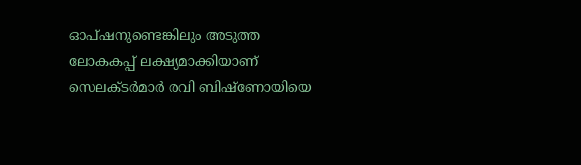ഓപ്ഷനുണ്ടെങ്കിലും അടുത്ത ലോകകപ്പ് ലക്ഷ്യമാക്കിയാണ് സെലക്ടര്‍മാര്‍ രവി ബിഷ്ണോയിയെ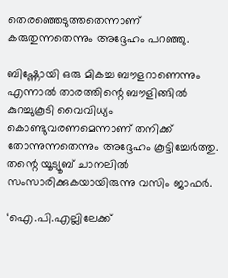തെരഞ്ഞെടുത്തതെന്നാണ് കരുതുന്നതെന്നും അദ്ദേഹം പറഞ്ഞു.

ബിഷ്ണോയി ഒരു മികച്ച ബൗളറാണെന്നും എന്നാല്‍ താരത്തിന്റെ ബൗളിങ്ങില്‍ കുറച്ചുകൂടി വൈവിധ്യം കൊണ്ടുവരണമെന്നാണ് തനിക്ക് തോന്നുന്നതെന്നും അദ്ദേഹം കൂട്ടിച്ചേര്‍ത്തു. തന്റെ യൂട്യൂബ് ചാനലില്‍ സംസാരിക്കുകയായിരുന്നു വസിം ജാഫര്‍.

‘ഐ.പി.എല്ലിലേക്ക്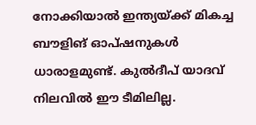നോക്കിയാല്‍ ഇന്ത്യയ്ക്ക് മികച്ച ബൗളിങ് ഓപ്ഷനുകള്‍ ധാരാളമുണ്ട്. കുല്‍ദീപ് യാദവ് നിലവില്‍ ഈ ടീമിലില്ല.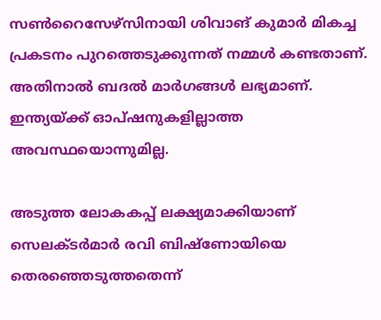സണ്‍റൈസേഴ്സിനായി ശിവാങ് കുമാര്‍ മികച്ച പ്രകടനം പുറത്തെടുക്കുന്നത് നമ്മള്‍ കണ്ടതാണ്. അതിനാല്‍ ബദല്‍ മാര്‍ഗങ്ങള്‍ ലഭ്യമാണ്. ഇന്ത്യയ്ക്ക് ഓപ്ഷനുകളില്ലാത്ത അവസ്ഥയൊന്നുമില്ല.

അടുത്ത ലോകകപ്പ് ലക്ഷ്യമാക്കിയാണ് സെലക്ടര്‍മാര്‍ രവി ബിഷ്ണോയിയെ തെരഞ്ഞെടുത്തതെന്ന്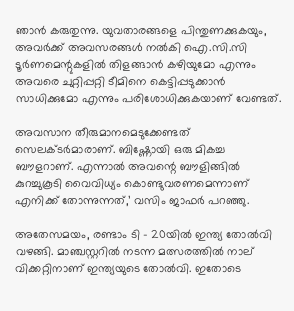ഞാന്‍ കരുതുന്നു. യുവതാരങ്ങളെ പിന്തുണക്കുകയും, അവര്‍ക്ക് അവസരങ്ങള്‍ നല്‍കി ഐ.സി.സി ടൂര്‍ണമെന്റുകളില്‍ തിളങ്ങാന്‍ കഴിയുമോ എന്നും അവരെ ചുറ്റിപ്പറ്റി ടീമിനെ കെട്ടിപ്പടുക്കാന്‍ സാധിക്കുമോ എന്നും പരിശോധിക്കുകയാണ് വേണ്ടത്.

അവസാന തീരുമാനമെടുക്കേണ്ടത് സെലക്ടര്‍മാരാണ്. ബിഷ്ണോയി ഒരു മികച്ച ബൗളറാണ്. എന്നാല്‍ അവന്റെ ബൗളിങ്ങില്‍ കുറച്ചുകൂടി വൈവിധ്യം കൊണ്ടുവരണമെന്നാണ് എനിക്ക് തോന്നുന്നത്,’ വസിം ജാഫര്‍ പറഞ്ഞു.

അതേസമയം, രണ്ടാം ടി – 20യില്‍ ഇന്ത്യ തോല്‍വി വഴങ്ങി. മാഞ്ചസ്റ്ററില്‍ നടന്ന മത്സരത്തില്‍ നാല് വിക്കറ്റിനാണ് ഇന്ത്യയുടെ തോല്‍വി. ഇതോടെ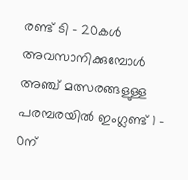രണ്ട് ടി – 20കള്‍ അവസാനിക്കുമ്പോള്‍ അഞ്ച് മത്സരങ്ങളുള്ള പരമ്പരയില്‍ ഇംഗ്ലണ്ട് 1 – 0ന്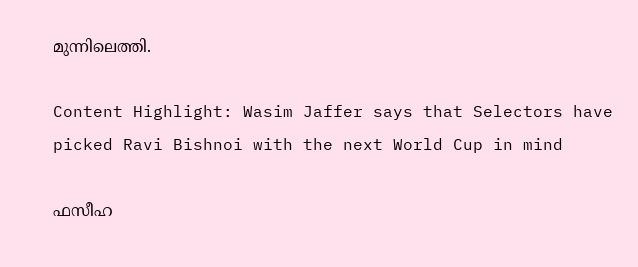മുന്നിലെത്തി.

Content Highlight: Wasim Jaffer says that Selectors have picked Ravi Bishnoi with the next World Cup in mind

ഫസീഹ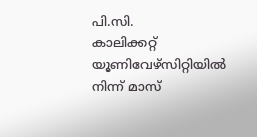പി.സി.
കാലിക്കറ്റ് യൂണിവേഴ്‌സിറ്റിയില്‍ നിന്ന് മാസ്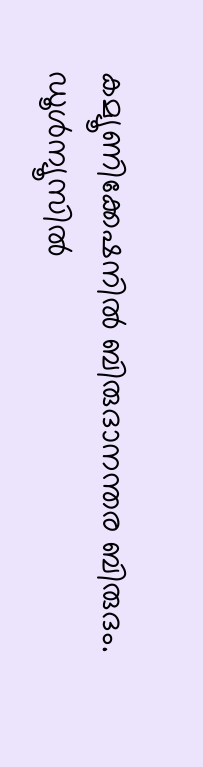കമ്യൂണിക്കേഷനില്‍ ബിരുദാനന്തര ബിരുദം. ഡൂള്‍ന്യൂസില്‍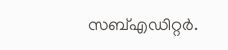സബ്എഡിറ്റര്‍.